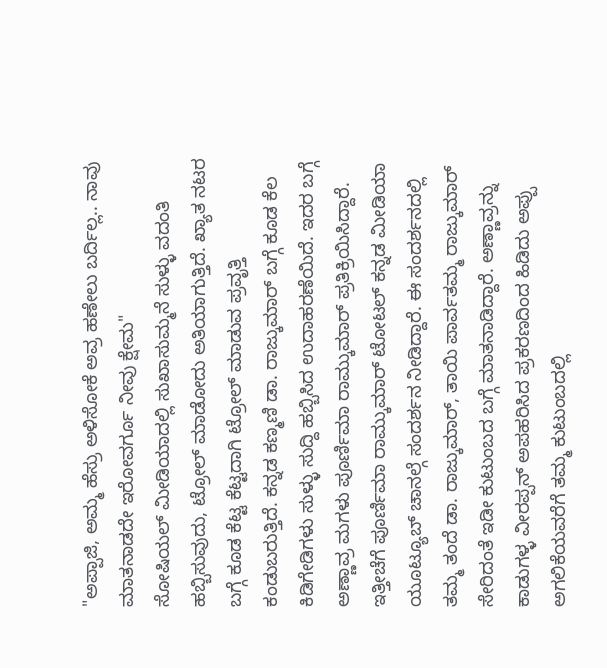"ಅಪ್ಪಾಜಿ, ಅಮ್ಮ ಹೆಸ್ರು ಅಳಿಸೋಕೆ ಅವ್ರ ಹಣೇಲು ಬರ್ದಿಲ್ಲ.. ನಾವು ಮಾತನಾಡದೇ ಇರೋವರ್ಗೂ ನೀವು ಕ್ಷೇಮ"
ಸೋಷಿಯಲ್ ಮೀಡಿಯಾದಲ್ಲಿ ಸುಖಾಸುಮ್ಮನೆ ಸುಳ್ಳು ವದಂತಿ ಹಬ್ಬಿಸುವುದು, ಟ್ರೋಲ್ ಮಾಡೋದು ಅತಿಯಾಗುತ್ತಿದೆ. ಖ್ಯಾತ ನಟರ ಬಗ್ಗೆ ಕೂಡ ಕೆಟ್ಟ ಕೆಟ್ಟದಾಗಿ ಟ್ರೋಲ್ ಮಾಡುವ ಪ್ರವೃತ್ತಿ ಕಂಡುಬರುತ್ತಿದೆ. ಕನ್ನಡ ಕಣ್ಮಣಿ ಡಾ. ರಾಜ್ಕುಮಾರ್ ಬಗ್ಗೆ ಕೂಡ ಕೆಲ ಕಿಡಿಗೇಡಿಗಳು ಸುಳ್ಳು ಸುದ್ದಿ ಹಬ್ಬಿಸಿದ ಉದಾಹರಣೆಯಿದೆ. ಇದರ ಬಗ್ಗೆ ಅಣ್ಣಾವ್ರ ಮಗಳು ಪೂರ್ಣಿಮಾ ರಾಮ್ಕುಮಾರ್ ಪ್ರತಿಕ್ರಿಯಿಸಿದ್ದಾರೆ.
ಇತ್ತೀಚೆಗೆ ಪೂರ್ಣಿಮಾ ರಾಮ್ಕುಮಾರ್ ಟೋಟಲ್ ಕನ್ನಡ ಮೀಡಿಯಾ ಯೂಟ್ಯೂಬ್ ಚಾನಲ್ಗೆ ಸಂದರ್ಶನ ನೀಡಿದ್ದಾರೆ. ಈ ಸಂದರ್ಶನದಲ್ಲಿ ತಮ್ಮ ತಂದೆ ಡಾ. ರಾಜ್ಕುಮಾರ್, ತಾಯಿ ಪಾರ್ವತಮ್ಮ ರಾಜ್ಕುಮಾರ್ ಸೇರಿದಂತೆ ಇಡೀ ಕುಟುಂಬದ ಬಗ್ಗೆ ಮಾತನಾಡಿದ್ದಾರೆ. ಅಣ್ಣಾವ್ರನ್ನು ಕಾಡುಗಳ್ಳ ವೀರಪ್ಪನ್ ಅಪಹರಿಸಿದ ಪ್ರಕರಣದಿಂದ ಹಿಡಿದು ಅಪ್ಪು ಅಗಲಿಕೆಯವರೆಗೆ ತಮ್ಮ ಕುಟುಂಬದಲ್ಲಿ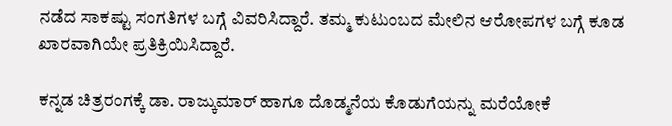ನಡೆದ ಸಾಕಷ್ಟು ಸಂಗತಿಗಳ ಬಗ್ಗೆ ವಿವರಿಸಿದ್ದಾರೆ. ತಮ್ಮ ಕುಟುಂಬದ ಮೇಲಿನ ಆರೋಪಗಳ ಬಗ್ಗೆ ಕೂಡ ಖಾರವಾಗಿಯೇ ಪ್ರತಿಕ್ರಿಯಿಸಿದ್ದಾರೆ.

ಕನ್ನಡ ಚಿತ್ರರಂಗಕ್ಕೆ ಡಾ. ರಾಜ್ಕುಮಾರ್ ಹಾಗೂ ದೊಡ್ಮನೆಯ ಕೊಡುಗೆಯನ್ನು ಮರೆಯೋಕೆ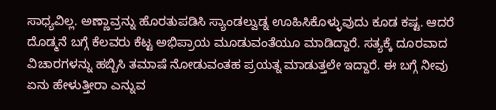ಸಾಧ್ಯವಿಲ್ಲ. ಅಣ್ಣಾವ್ರನ್ನು ಹೊರತುಪಡಿಸಿ ಸ್ಯಾಂಡಲ್ವುಡ್ನ ಊಹಿಸಿಕೊಳ್ಳುವುದು ಕೂಡ ಕಷ್ಟ. ಆದರೆ ದೊಡ್ಮನೆ ಬಗ್ಗೆ ಕೆಲವರು ಕೆಟ್ಟ ಅಭಿಪ್ರಾಯ ಮೂಡುವಂತೆಯೂ ಮಾಡಿದ್ದಾರೆ. ಸತ್ಯಕ್ಕೆ ದೂರವಾದ ವಿಚಾರಗಳನ್ನು ಹಬ್ಬಿಸಿ ತಮಾಷೆ ನೋಡುವಂತಹ ಪ್ರಯತ್ನ ಮಾಡುತ್ತಲೇ ಇದ್ದಾರೆ. ಈ ಬಗ್ಗೆ ನೀವು ಏನು ಹೇಳುತ್ತೀರಾ ಎನ್ನುವ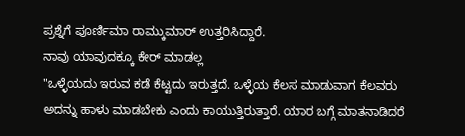ಪ್ರಶ್ನೆಗೆ ಪೂರ್ಣಿಮಾ ರಾಮ್ಕುಮಾರ್ ಉತ್ತರಿಸಿದ್ದಾರೆ.
ನಾವು ಯಾವುದಕ್ಕೂ ಕೇರ್ ಮಾಡಲ್ಲ
"ಒಳ್ಳೆಯದು ಇರುವ ಕಡೆ ಕೆಟ್ಟದು ಇರುತ್ತದೆ. ಒಳ್ಳೆಯ ಕೆಲಸ ಮಾಡುವಾಗ ಕೆಲವರು ಅದನ್ನು ಹಾಳು ಮಾಡಬೇಕು ಎಂದು ಕಾಯುತ್ತಿರುತ್ತಾರೆ. ಯಾರ ಬಗ್ಗೆ ಮಾತನಾಡಿದರೆ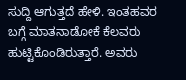ಸುದ್ದಿ ಆಗುತ್ತದೆ ಹೇಳಿ. ಇಂತಹವರ ಬಗ್ಗೆ ಮಾತನಾಡೋಕೆ ಕೆಲವರು ಹುಟ್ಟಿಕೊಂಡಿರುತ್ತಾರೆ. ಅವರು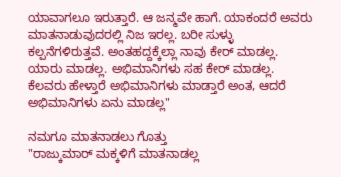ಯಾವಾಗಲೂ ಇರುತ್ತಾರೆ. ಆ ಜನ್ಮವೇ ಹಾಗೆ. ಯಾಕಂದರೆ ಅವರು ಮಾತನಾಡುವುದರಲ್ಲಿ ನಿಜ ಇರಲ್ಲ. ಬರೀ ಸುಳ್ಳು ಕಲ್ಪನೆಗಳಿರುತ್ತವೆ. ಅಂತಹದ್ದಕ್ಕೆಲ್ಲಾ ನಾವು ಕೇರ್ ಮಾಡಲ್ಲ. ಯಾರು ಮಾಡಲ್ಲ. ಅಭಿಮಾನಿಗಳು ಸಹ ಕೇರ್ ಮಾಡಲ್ಲ. ಕೆಲವರು ಹೇಳ್ತಾರೆ ಅಭಿಮಾನಿಗಳು ಮಾಡ್ತಾರೆ ಅಂತ, ಆದರೆ ಅಭಿಮಾನಿಗಳು ಏನು ಮಾಡಲ್ಲ"

ನಮಗೂ ಮಾತನಾಡಲು ಗೊತ್ತು
"ರಾಜ್ಕುಮಾರ್ ಮಕ್ಕಳಿಗೆ ಮಾತನಾಡಲ್ಲ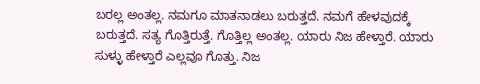ಬರಲ್ಲ ಅಂತಲ್ಲ. ನಮಗೂ ಮಾತನಾಡಲು ಬರುತ್ತದೆ. ನಮಗೆ ಹೇಳವುದಕ್ಕೆ ಬರುತ್ತದೆ. ಸತ್ಯ ಗೊತ್ತಿರುತ್ತೆ. ಗೊತ್ತಿಲ್ಲ ಅಂತಲ್ಲ. ಯಾರು ನಿಜ ಹೇಳ್ತಾರೆ. ಯಾರು ಸುಳ್ಳು ಹೇಳ್ತಾರೆ ಎಲ್ಲವೂ ಗೊತ್ತು. ನಿಜ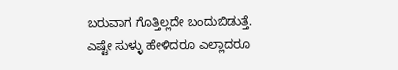ಬರುವಾಗ ಗೊತ್ತಿಲ್ಲದೇ ಬಂದುಬಿಡುತ್ತೆ. ಎಷ್ಟೇ ಸುಳ್ಳು ಹೇಳಿದರೂ ಎಲ್ಲಾದರೂ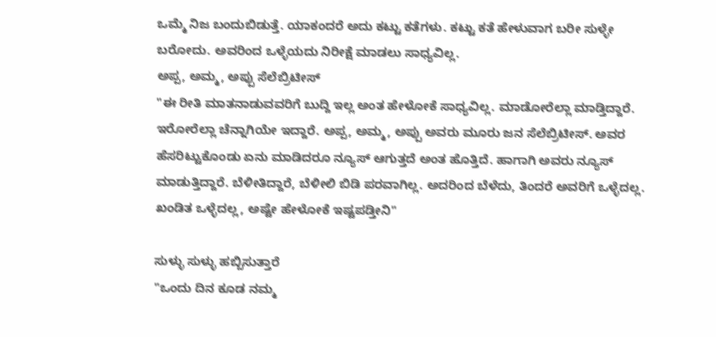ಒಮ್ಮೆ ನಿಜ ಬಂದುಬಿಡುತ್ತೆ. ಯಾಕಂದರೆ ಅದು ಕಟ್ಟು ಕತೆಗಳು. ಕಟ್ಟು ಕತೆ ಹೇಳುವಾಗ ಬರೀ ಸುಳ್ಳೇ ಬರೋದು. ಅವರಿಂದ ಒಳ್ಳೆಯದು ನಿರೀಕ್ಷೆ ಮಾಡಲು ಸಾಧ್ಯವಿಲ್ಲ.
ಅಪ್ಪ, ಅಮ್ಮ, ಅಪ್ಪು ಸೆಲೆಬ್ರಿಟೀಸ್
"ಈ ರೀತಿ ಮಾತನಾಡುವವರಿಗೆ ಬುದ್ದಿ ಇಲ್ಲ ಅಂತ ಹೇಳೋಕೆ ಸಾಧ್ಯವಿಲ್ಲ. ಮಾಡೋರೆಲ್ಲಾ ಮಾಡ್ತಿದ್ದಾರೆ. ಇರೋರೆಲ್ಲಾ ಚೆನ್ನಾಗಿಯೇ ಇದ್ದಾರೆ. ಅಪ್ಪ, ಅಮ್ಮ, ಅಪ್ಪು ಅವರು ಮೂರು ಜನ ಸೆಲೆಬ್ರಿಟೀಸ್. ಅವರ ಹೆಸರಿಟ್ಟುಕೊಂಡು ಏನು ಮಾಡಿದರೂ ನ್ಯೂಸ್ ಆಗುತ್ತದೆ ಅಂತ ಹೊತ್ತಿದೆ. ಹಾಗಾಗಿ ಅವರು ನ್ಯೂಸ್ ಮಾಡುತ್ತಿದ್ದಾರೆ. ಬೆಳೀತಿದ್ದಾರೆ, ಬೆಳೀಲಿ ಬಿಡಿ ಪರವಾಗಿಲ್ಲ. ಅದರಿಂದ ಬೆಳೆದು, ತಿಂದರೆ ಅವರಿಗೆ ಒಳ್ಳೆದಲ್ಲ. ಖಂಡಿತ ಒಳ್ಳೆದಲ್ಲ, ಅಷ್ಟೇ ಹೇಳೋಕೆ ಇಷ್ಟಪಡ್ತೀನಿ"

ಸುಳ್ಳು ಸುಳ್ಳು ಹಬ್ಬಿಸುತ್ತಾರೆ
"ಒಂದು ದಿನ ಕೂಡ ನಮ್ಮ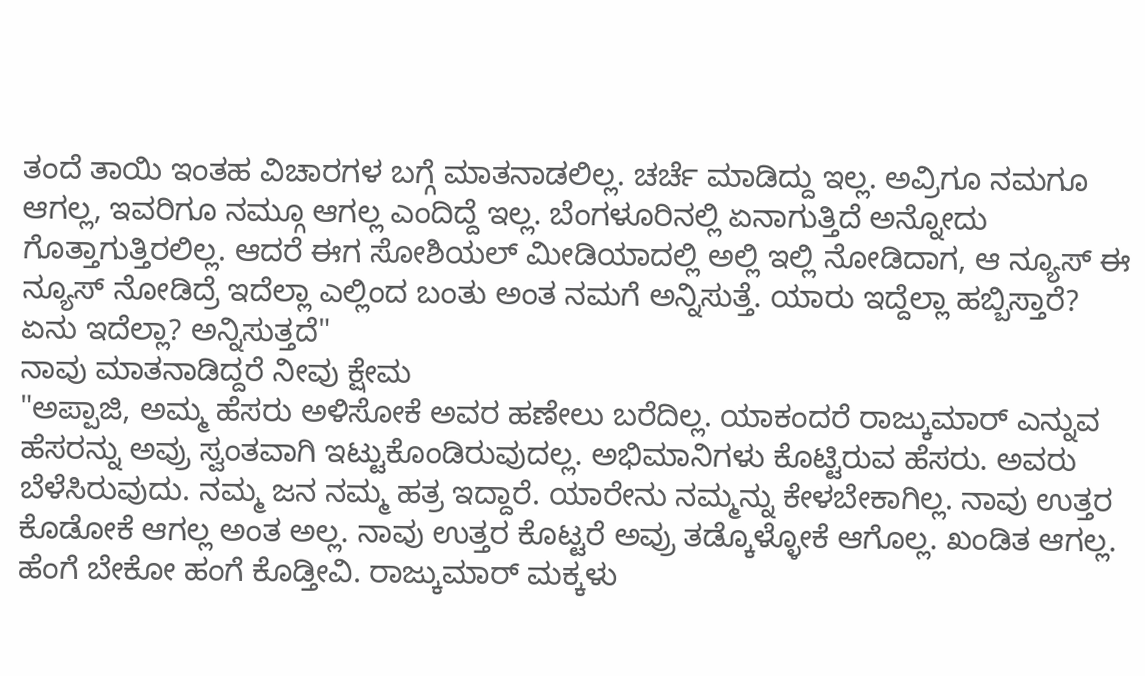ತಂದೆ ತಾಯಿ ಇಂತಹ ವಿಚಾರಗಳ ಬಗ್ಗೆ ಮಾತನಾಡಲಿಲ್ಲ. ಚರ್ಚೆ ಮಾಡಿದ್ದು ಇಲ್ಲ. ಅವ್ರಿಗೂ ನಮಗೂ ಆಗಲ್ಲ, ಇವರಿಗೂ ನಮ್ಗೂ ಆಗಲ್ಲ ಎಂದಿದ್ದೆ ಇಲ್ಲ. ಬೆಂಗಳೂರಿನಲ್ಲಿ ಏನಾಗುತ್ತಿದೆ ಅನ್ನೋದು ಗೊತ್ತಾಗುತ್ತಿರಲಿಲ್ಲ. ಆದರೆ ಈಗ ಸೋಶಿಯಲ್ ಮೀಡಿಯಾದಲ್ಲಿ ಅಲ್ಲಿ ಇಲ್ಲಿ ನೋಡಿದಾಗ, ಆ ನ್ಯೂಸ್ ಈ ನ್ಯೂಸ್ ನೋಡಿದ್ರೆ ಇದೆಲ್ಲಾ ಎಲ್ಲಿಂದ ಬಂತು ಅಂತ ನಮಗೆ ಅನ್ನಿಸುತ್ತೆ. ಯಾರು ಇದ್ದೆಲ್ಲಾ ಹಬ್ಬಿಸ್ತಾರೆ? ಏನು ಇದೆಲ್ಲಾ? ಅನ್ನಿಸುತ್ತದೆ"
ನಾವು ಮಾತನಾಡಿದ್ದರೆ ನೀವು ಕ್ಷೇಮ
"ಅಪ್ಪಾಜಿ, ಅಮ್ಮ ಹೆಸರು ಅಳಿಸೋಕೆ ಅವರ ಹಣೇಲು ಬರೆದಿಲ್ಲ. ಯಾಕಂದರೆ ರಾಜ್ಕುಮಾರ್ ಎನ್ನುವ ಹೆಸರನ್ನು ಅವ್ರು ಸ್ವಂತವಾಗಿ ಇಟ್ಟುಕೊಂಡಿರುವುದಲ್ಲ. ಅಭಿಮಾನಿಗಳು ಕೊಟ್ಟಿರುವ ಹೆಸರು. ಅವರು ಬೆಳೆಸಿರುವುದು. ನಮ್ಮ ಜನ ನಮ್ಮ ಹತ್ರ ಇದ್ದಾರೆ. ಯಾರೇನು ನಮ್ಮನ್ನು ಕೇಳಬೇಕಾಗಿಲ್ಲ. ನಾವು ಉತ್ತರ ಕೊಡೋಕೆ ಆಗಲ್ಲ ಅಂತ ಅಲ್ಲ. ನಾವು ಉತ್ತರ ಕೊಟ್ಟರೆ ಅವ್ರು ತಡ್ಕೊಳ್ಳೋಕೆ ಆಗೊಲ್ಲ. ಖಂಡಿತ ಆಗಲ್ಲ. ಹೆಂಗೆ ಬೇಕೋ ಹಂಗೆ ಕೊಡ್ತೀವಿ. ರಾಜ್ಕುಮಾರ್ ಮಕ್ಕಳು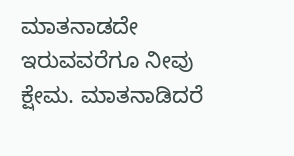ಮಾತನಾಡದೇ ಇರುವವರೆಗೂ ನೀವು ಕ್ಷೇಮ. ಮಾತನಾಡಿದರೆ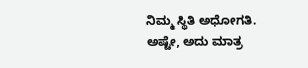ನಿಮ್ಮ ಸ್ಥಿತಿ ಅಧೋಗತಿ. ಅಷ್ಟೇ, ಅದು ಮಾತ್ರ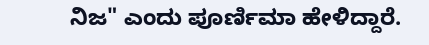ನಿಜ" ಎಂದು ಪೂರ್ಣಿಮಾ ಹೇಳಿದ್ದಾರೆ.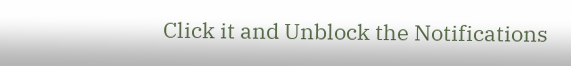Click it and Unblock the Notifications